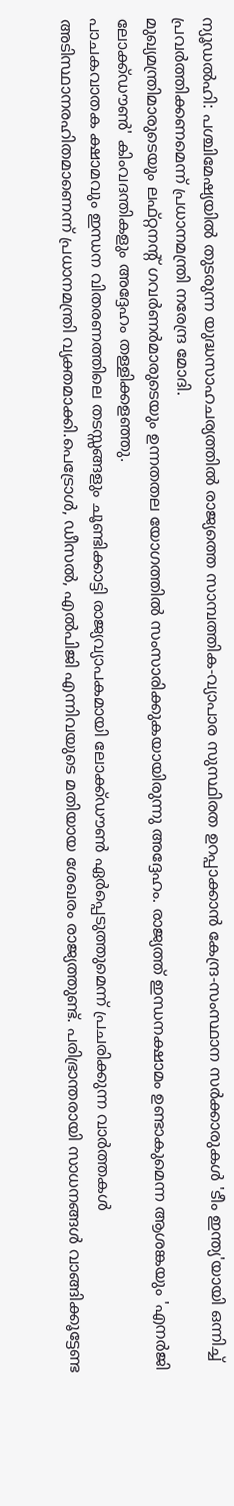ന്യൂഡൽഹി: പശ്ചിമേഷ്യയിൽ തുടരുന്ന യുദ്ധസാഹചര്യത്തിൽ രാജ്യത്തെ സാമ്പത്തിക-വ്യാപാര സുസ്ഥിരത ഉറപ്പാക്കാൻ കേന്ദ്ര-സംസ്ഥാന സർക്കാരുകൾ 'ടീം ഇന്ത്യ'യായി ഒന്നിച്ച് പ്രവർത്തിക്കണമെന്ന് പ്രധാനമന്ത്രി നരേന്ദ്ര മോദി.
മുഖ്യമന്ത്രിമാരുടെയും ലഫ്റ്റനന്റ് ഗവർണർമാരുടെയും ഉന്നതതല യോഗത്തിൽ സംസാരിക്കുകയായിരുന്നു അദ്ദേഹം. രാജ്യത്ത് ഇന്ധനക്ഷാമം ഉണ്ടാകുമെന്ന ആശങ്കയും 'എനർജി ലോക്ക്ഡൗൺ' കിംവദന്തികളും അദ്ദേഹം തള്ളിക്കളഞ്ഞു.
പാചകവാതക ക്ഷാമവും ഇന്ധന വിതരണത്തിലെ തടസ്സങ്ങളും ചൂണ്ടിക്കാട്ടി രാജ്യവ്യാപകമായി ലോക്ക്ഡൗൺ ഏർപ്പെടുത്തുമെന്ന് പ്രചരിക്കുന്ന വാർത്തകൾ അടിസ്ഥാനരഹിതമാണെന്ന് പ്രധാനമന്ത്രി വ്യക്തമാക്കി.പെട്രോൾ, ഡീസൽ, എൽപിജി എന്നിവയുടെ മതിയായ ശേഖരം രാജ്യത്തുണ്ട്. പരിഭ്രാന്തരായി സാധനങ്ങൾ വാങ്ങിക്കൂട്ടേണ്ട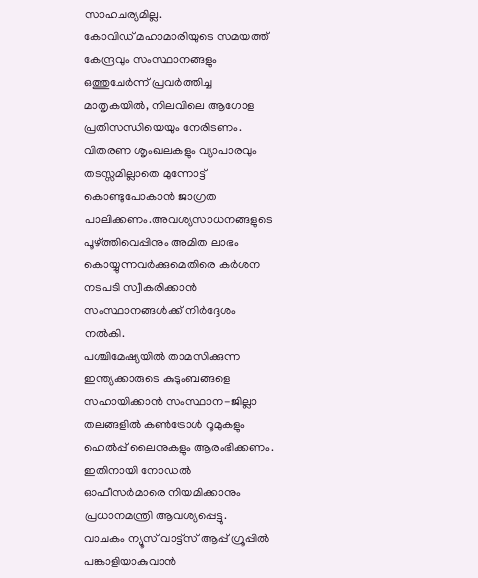സാഹചര്യമില്ല.
കോവിഡ് മഹാമാരിയുടെ സമയത്ത് കേന്ദ്രവും സംസ്ഥാനങ്ങളും ഒത്തുചേർന്ന് പ്രവർത്തിച്ച മാതൃകയിൽ, നിലവിലെ ആഗോള പ്രതിസന്ധിയെയും നേരിടണം. വിതരണ ശൃംഖലകളും വ്യാപാരവും തടസ്സമില്ലാതെ മുന്നോട്ട് കൊണ്ടുപോകാൻ ജാഗ്രത പാലിക്കണം.അവശ്യസാധനങ്ങളുടെ പൂഴ്ത്തിവെപ്പിനും അമിത ലാഭം കൊയ്യുന്നവർക്കുമെതിരെ കർശന നടപടി സ്വീകരിക്കാൻ സംസ്ഥാനങ്ങൾക്ക് നിർദ്ദേശം നൽകി.
പശ്ചിമേഷ്യയിൽ താമസിക്കുന്ന ഇന്ത്യക്കാരുടെ കുടുംബങ്ങളെ സഹായിക്കാൻ സംസ്ഥാന-ജില്ലാ തലങ്ങളിൽ കൺട്രോൾ റൂമുകളും ഹെൽപ്പ് ലൈനുകളും ആരംഭിക്കണം. ഇതിനായി നോഡൽ ഓഫീസർമാരെ നിയമിക്കാനും പ്രധാനമന്ത്രി ആവശ്യപ്പെട്ടു.
വാചകം ന്യൂസ് വാട്ട്സ് ആപ്പ് ഗ്രൂപ്പിൽ പങ്കാളിയാകുവാൻ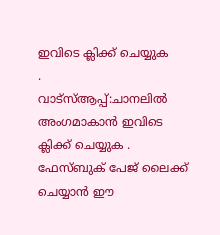ഇവിടെ ക്ലിക്ക് ചെയ്യുക
.
വാട്സ്ആപ്പ്:ചാനലിൽ അംഗമാകാൻ ഇവിടെ ക്ലിക്ക് ചെയ്യുക .
ഫേസ്ബുക് പേജ് ലൈക്ക് ചെയ്യാൻ ഈ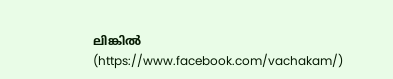ലിങ്കിൽ (https://www.facebook.com/vachakam/)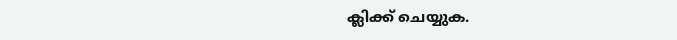ക്ലിക്ക് ചെയ്യുക.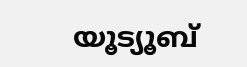യൂട്യൂബ്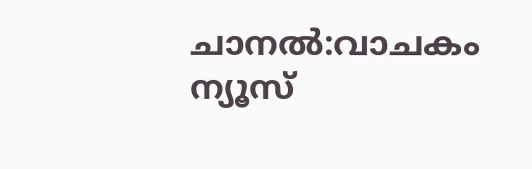ചാനൽ:വാചകം ന്യൂസ്